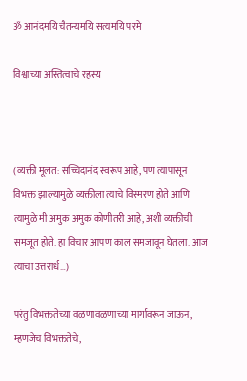ॐ आनंदमयि चैतन्यमयि सत्यमयि परमे

विश्वाच्या अस्तित्वाचे रहस्य



(व्यक्ती मूलत: सच्चिदानंद स्वरूप आहे, पण त्यापासून विभक्त झाल्यामुळे व्यक्तीला त्याचे विस्मरण होते आणि त्यामुळे मी अमुक अमुक कोणीतरी आहे, अशी व्यक्तीची समजूत होते. हा विचार आपण काल समजावून घेतला. आज त्याचा उत्तरार्ध…)

परंतु विभक्ततेच्या वळणावळणाच्या मार्गावरून जाऊन, म्हणजेच विभक्ततेचे,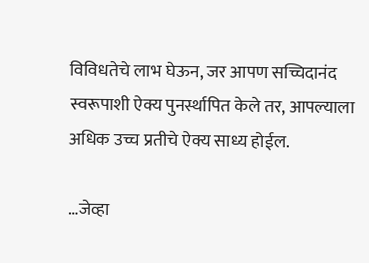विविधतेचे लाभ घेऊन, जर आपण सच्चिदानंद स्वरूपाशी ऐक्य पुनर्स्थापित केले तर, आपल्याला अधिक उच्च प्रतीचे ऐक्य साध्य होईल.

…जेव्हा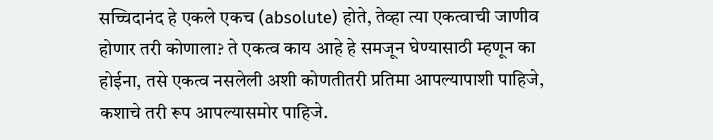सच्चिदानंद हे एकले एकच (absolute) होते, तेव्हा त्या एकत्वाची जाणीव होणार तरी कोणाला? ते एकत्व काय आहे हे समजून घेण्यासाठी म्हणून का होईना, तसे एकत्व नसलेली अशी कोणतीतरी प्रतिमा आपल्यापाशी पाहिजे, कशाचे तरी रूप आपल्यासमोर पाहिजे.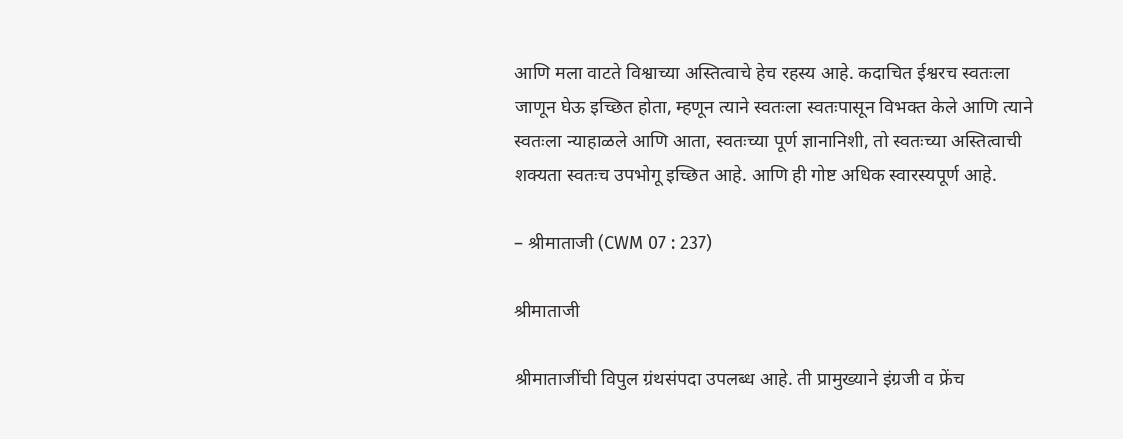आणि मला वाटते विश्वाच्या अस्तित्वाचे हेच रहस्य आहे. कदाचित ईश्वर‌च स्वतःला जाणून घेऊ इच्छित होता, म्हणून त्याने स्वतःला स्वतःपासून विभक्त केले आणि त्याने स्वतःला न्याहाळले आणि आता, स्वतःच्या पूर्ण ज्ञानानिशी, तो स्वतःच्या अस्तित्वाची शक्यता स्वतःच उपभोगू इच्छित आहे. आणि ही गोष्ट अधिक स्वारस्यपूर्ण आहे.

– श्रीमाताजी (CWM 07 : 237)

श्रीमाताजी

श्रीमाताजींची विपुल ग्रंथसंपदा उपलब्ध आहे. ती प्रामुख्याने इंग्रजी व फ्रेंच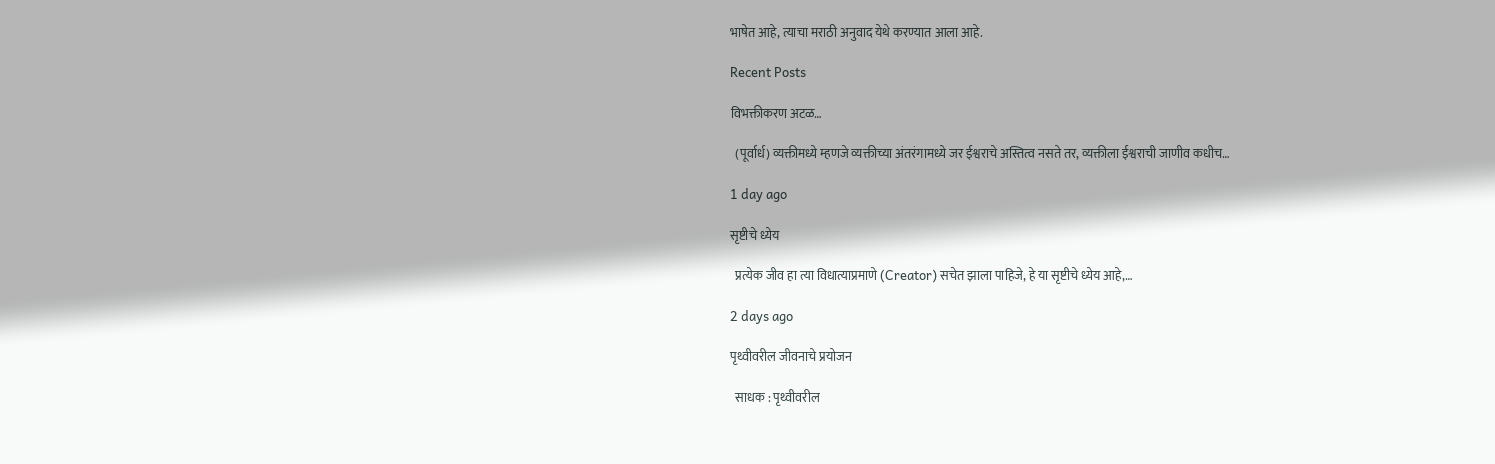भाषेत आहे, त्याचा मराठी अनुवाद येथे करण्यात आला आहे.

Recent Posts

विभक्तीकरण अटळ…

  (पूर्वार्ध) व्यक्तीमध्ये म्हणजे व्यक्तीच्या अंतरंगामध्ये जर ईश्वरा‌चे अस्तित्व नसते तर, व्यक्तीला ईश्वरा‌ची जाणीव कधीच…

1 day ago

सृष्टीचे ध्येय

  प्रत्येक जीव हा त्या विधात्या‌प्रमाणे (Creator) सचेत झाला पाहिजे, हे या सृष्टीचे ध्येय आहे,…

2 days ago

पृथ्वीवरील जीवनाचे प्रयोजन

  साधक : पृथ्वीवरील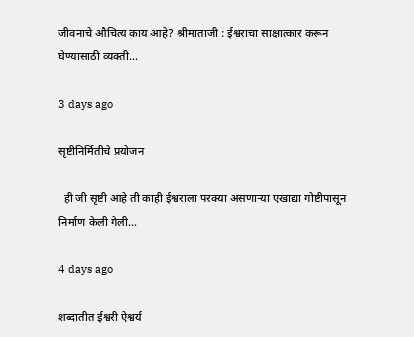जीवनाचे औचित्य काय आहे? श्रीमाताजी : ईश्वरा‌चा साक्षात्कार करून घेण्यासाठी व्यक्ती…

3 days ago

सृष्टीनिर्मितीचे प्रयोजन

  ही जी सृष्टी आहे ती काही ईश्वरा‌ला परक्या असणाऱ्या एखाद्या गोष्टीपासून निर्माण केली गेली…

4 days ago

शब्दातीत ईश्वरी ऐश्वर्य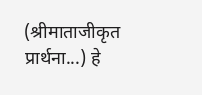(श्रीमाताजीकृत प्रार्थना...) हे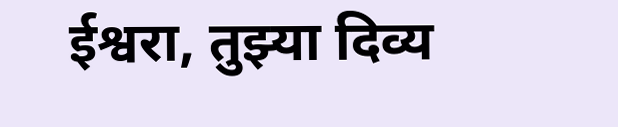ईश्वरा, तुझ्या दिव्य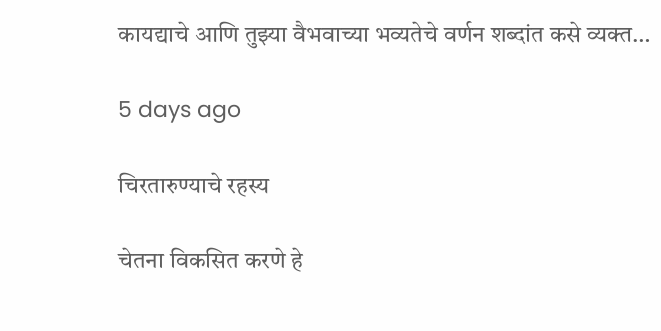कायद्या‌चे आणि तुझ्या वैभवा‌च्या भव्यतेचे वर्णन शब्दांत कसे व्यक्त…

5 days ago

चिरतारुण्याचे रहस्य

चेतना विकसित करणे हे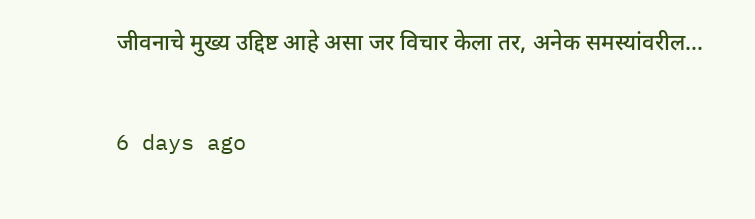जीवनाचे मुख्य उद्दिष्ट आहे असा जर विचार केला तर, अनेक समस्यांवरील…

6 days ago